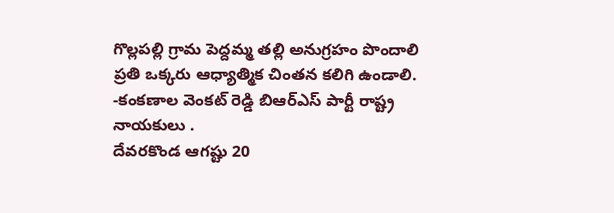గొల్లపల్లి గ్రామ పెద్దమ్మ తల్లి అనుగ్రహం పొందాలి
ప్రతి ఒక్కరు ఆధ్యాత్మిక చింతన కలిగి ఉండాలి.
-కంకణాల వెంకట్ రెడ్డి బిఆర్ఎస్ పార్టీ రాష్ట్ర నాయకులు .
దేవరకొండ ఆగష్టు 20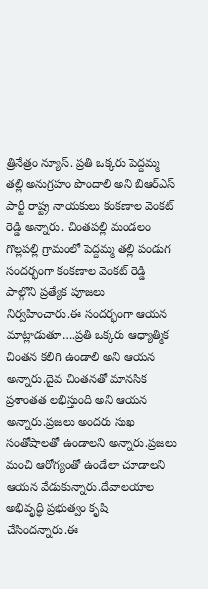త్రినేత్రం న్యూస్. ప్రతి ఒక్కరు పెద్దమ్మ తల్లి అనుగ్రహం పొందాలి అని బిఆర్ఎస్ పార్టీ రాష్ట్ర నాయకులు కంకణాల వెంకట్ రెడ్డి అన్నారు. చింతపల్లి మండలం గొల్లపల్లి గ్రామంలో పెద్దమ్మ తల్లి పండుగ సందర్భంగా కంకణాల వెంకట్ రెడ్డి పాల్గొని ప్రత్యేక పూజలు నిర్వహించారు.ఈ సందర్భంగా ఆయన మాట్లాడుతూ….ప్రతి ఒక్కరు ఆధ్యాత్మిక చింతన కలిగి ఉండాలి అని ఆయన అన్నారు.దైవ చింతనతో మానసిక ప్రశాంతత లభిస్తుంది అని ఆయన అన్నారు.ప్రజలు అందరు సుఖ సంతోషాలతో ఉండాలని అన్నారు.ప్రజలు మంచి ఆరోగ్యంతో ఉండేలా చూడాలని ఆయన వేడుకున్నారు.దేవాలయాల అభివృద్ధి ప్రభుత్వం కృషి చేసిందన్నారు.ఈ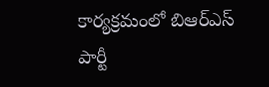కార్యక్రమంలో బిఆర్ఎస్ పార్టీ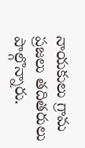నాయకులు గ్రామ ప్రజలు తదితరులు పాల్గొన్నారు.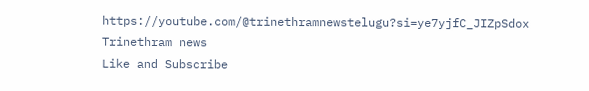https://youtube.com/@trinethramnewstelugu?si=ye7yjfC_JIZpSdox
Trinethram news
Like and Subscribe